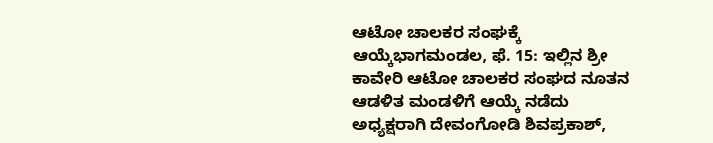ಆಟೋ ಚಾಲಕರ ಸಂಘಕ್ಕೆ ಆಯ್ಕೆಭಾಗಮಂಡಲ, ಫೆ. 15: ಇಲ್ಲಿನ ಶ್ರೀ ಕಾವೇರಿ ಆಟೋ ಚಾಲಕರ ಸಂಘದ ನೂತನ ಆಡಳಿತ ಮಂಡಳಿಗೆ ಆಯ್ಕೆ ನಡೆದು ಅಧ್ಯಕ್ಷರಾಗಿ ದೇವಂಗೋಡಿ ಶಿವಪ್ರಕಾಶ್,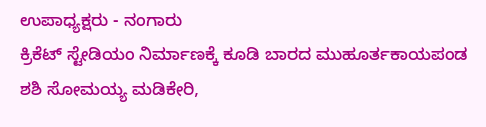ಉಪಾಧ್ಯಕ್ಷರು - ನಂಗಾರು
ಕ್ರಿಕೆಟ್ ಸ್ಟೇಡಿಯಂ ನಿರ್ಮಾಣಕ್ಕೆ ಕೂಡಿ ಬಾರದ ಮುಹೂರ್ತಕಾಯಪಂಡ ಶಶಿ ಸೋಮಯ್ಯ ಮಡಿಕೇರಿ,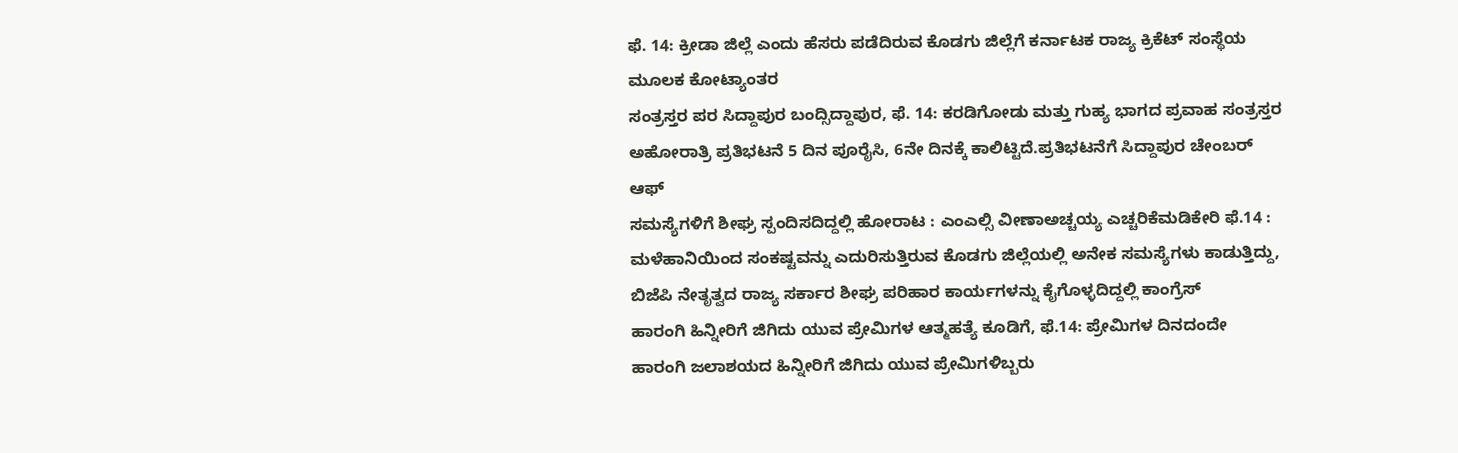ಫೆ. 14: ಕ್ರೀಡಾ ಜಿಲ್ಲೆ ಎಂದು ಹೆಸರು ಪಡೆದಿರುವ ಕೊಡಗು ಜಿಲ್ಲೆಗೆ ಕರ್ನಾಟಕ ರಾಜ್ಯ ಕ್ರಿಕೆಟ್ ಸಂಸ್ಥೆಯ ಮೂಲಕ ಕೋಟ್ಯಾಂತರ
ಸಂತ್ರಸ್ತರ ಪರ ಸಿದ್ದಾಪುರ ಬಂದ್ಸಿದ್ದಾಪುರ, ಫೆ. 14: ಕರಡಿಗೋಡು ಮತ್ತು ಗುಹ್ಯ ಭಾಗದ ಪ್ರವಾಹ ಸಂತ್ರಸ್ತರ ಅಹೋರಾತ್ರಿ ಪ್ರತಿಭಟನೆ 5 ದಿನ ಪೂರೈಸಿ, 6ನೇ ದಿನಕ್ಕೆ ಕಾಲಿಟ್ಟಿದೆ.ಪ್ರತಿಭಟನೆಗೆ ಸಿದ್ದಾಪುರ ಚೇಂಬರ್ ಆಫ್
ಸಮಸ್ಯೆಗಳಿಗೆ ಶೀಘ್ರ ಸ್ಪಂದಿಸದಿದ್ದಲ್ಲಿ ಹೋರಾಟ : ಎಂಎಲ್ಸಿ ವೀಣಾಅಚ್ಚಯ್ಯ ಎಚ್ಚರಿಕೆಮಡಿಕೇರಿ ಫೆ.14 : ಮಳೆಹಾನಿಯಿಂದ ಸಂಕಷ್ಟವನ್ನು ಎದುರಿಸುತ್ತಿರುವ ಕೊಡಗು ಜಿಲ್ಲೆಯಲ್ಲಿ ಅನೇಕ ಸಮಸ್ಯೆಗಳು ಕಾಡುತ್ತಿದ್ದು, ಬಿಜೆಪಿ ನೇತೃತ್ವದ ರಾಜ್ಯ ಸರ್ಕಾರ ಶೀಘ್ರ ಪರಿಹಾರ ಕಾರ್ಯಗಳನ್ನು ಕೈಗೊಳ್ಳದಿದ್ದಲ್ಲಿ ಕಾಂಗ್ರೆಸ್
ಹಾರಂಗಿ ಹಿನ್ನೀರಿಗೆ ಜಿಗಿದು ಯುವ ಪ್ರೇಮಿಗಳ ಆತ್ಮಹತ್ಯೆ ಕೂಡಿಗೆ, ಫೆ.14: ಪ್ರೇಮಿಗಳ ದಿನದಂದೇ ಹಾರಂಗಿ ಜಲಾಶಯದ ಹಿನ್ನೀರಿಗೆ ಜಿಗಿದು ಯುವ ಪ್ರೇಮಿಗಳಿಬ್ಬರು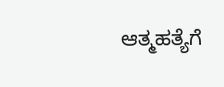ಆತ್ಮಹತ್ಯೆಗೆ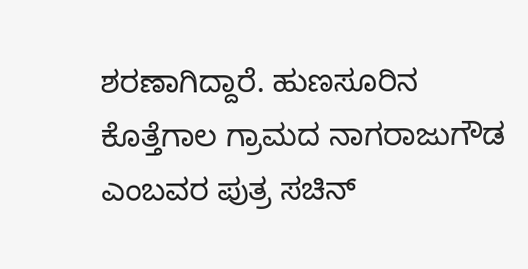ಶರಣಾಗಿದ್ದಾರೆ. ಹುಣಸೂರಿನ ಕೊತ್ತೆಗಾಲ ಗ್ರಾಮದ ನಾಗರಾಜುಗೌಡ ಎಂಬವರ ಪುತ್ರ ಸಚಿನ್